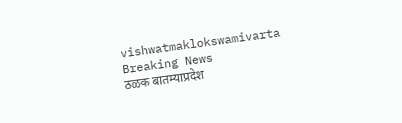vishwatmaklokswamivarta
Breaking News
ठळक बातम्याप्रदेश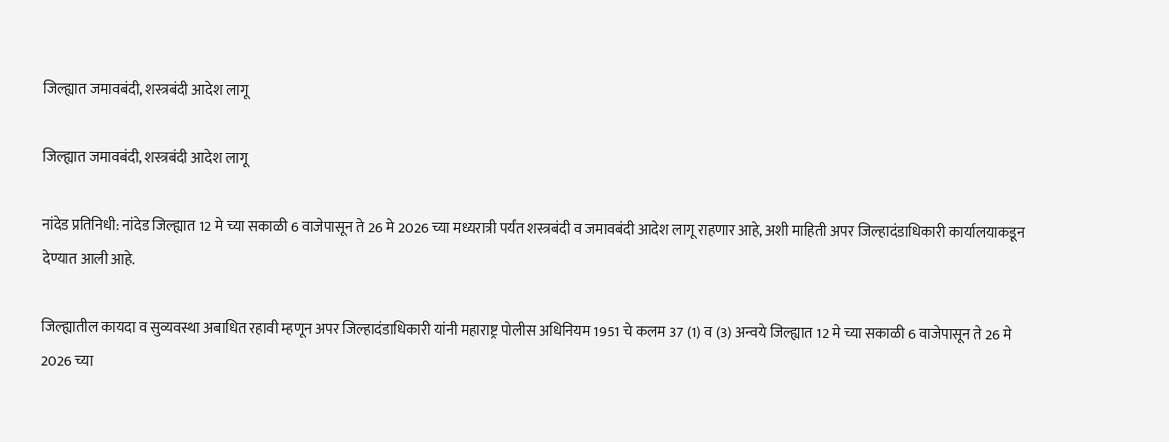जिल्ह्यात जमावबंदी, शस्त्रबंदी आदेश लागू

जिल्ह्यात जमावबंदी, शस्त्रबंदी आदेश लागू

नांदेड प्रतिनिधी: नांदेड जिल्ह्यात 12 मे च्या सकाळी 6 वाजेपासून ते 26 मे 2026 च्या मध्यरात्री पर्यंत शस्त्रबंदी व जमावबंदी आदेश लागू राहणार आहे, अशी माहिती अपर जिल्हादंडाधिकारी कार्यालयाकडून देण्यात आली आहे.

जिल्ह्यातील कायदा व सुव्यवस्था अबाधित रहावी म्हणून अपर जिल्हादंडाधिकारी यांनी महाराष्ट्र पोलीस अधिनियम 1951 चे कलम 37 (1) व (3) अन्वये जिल्ह्यात 12 मे च्या सकाळी 6 वाजेपासून ते 26 मे 2026 च्या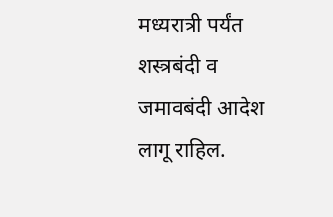मध्यरात्री पर्यंत शस्त्रबंदी व जमावबंदी आदेश लागू राहिल.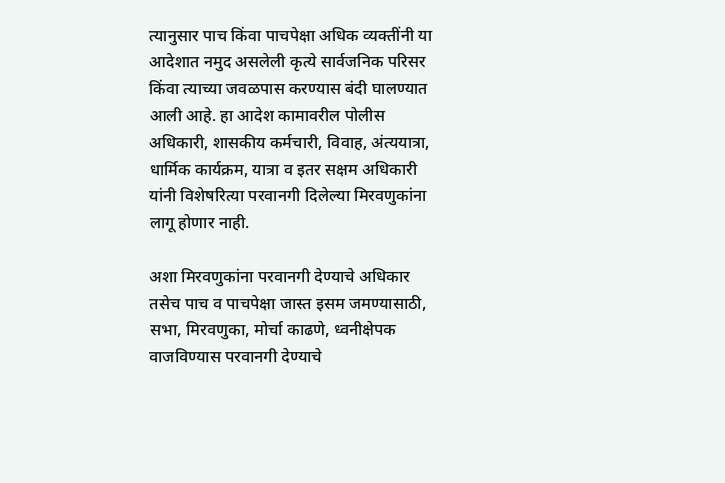त्यानुसार पाच किंवा पाचपेक्षा अधिक व्यक्तींनी या आदेशात नमुद असलेली कृत्ये सार्वजनिक परिसर किंवा त्याच्या जवळपास करण्यास बंदी घालण्यात आली आहे. हा आदेश कामावरील पोलीस अधिकारी, शासकीय कर्मचारी, विवाह, अंत्ययात्रा, धार्मिक कार्यक्रम, यात्रा व इतर सक्षम अधिकारी यांनी विशेषरित्या परवानगी दिलेल्या मिरवणुकांना लागू होणार नाही.

अशा मिरवणुकांना परवानगी देण्याचे अधिकार तसेच पाच व पाचपेक्षा जास्त इसम जमण्यासाठी, सभा, मिरवणुका, मोर्चा काढणे, ध्वनीक्षेपक वाजविण्यास परवानगी देण्याचे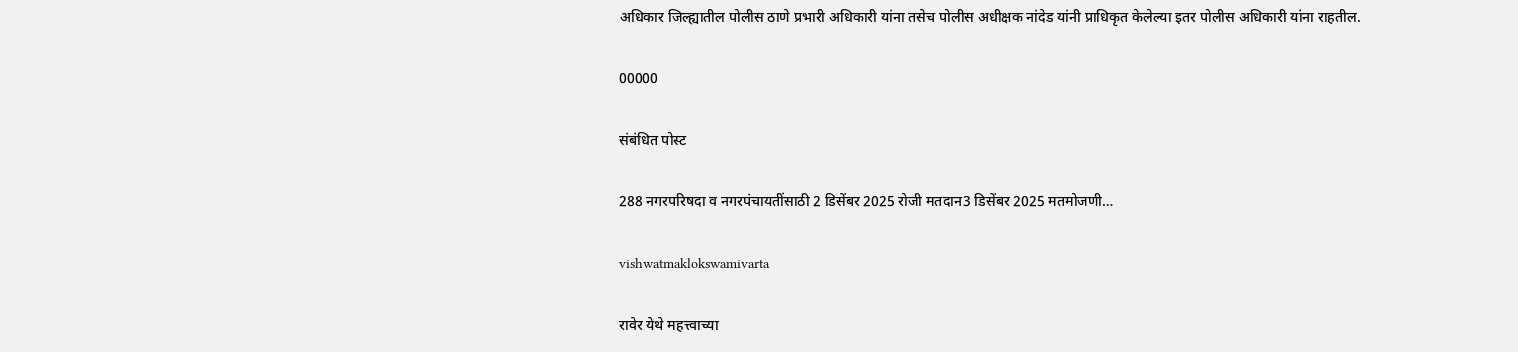अधिकार जिल्ह्यातील पोलीस ठाणे प्रभारी अधिकारी यांना तसेच पोलीस अधीक्षक नांदेड यांनी प्राधिकृत केलेल्या इतर पोलीस अधिकारी यांना राहतील.

00000

संबंधित पोस्ट

288 नगरपरिषदा व नगरपंचायतींसाठी 2 डिसेंबर 2025 रोजी मतदान3 डिसेंबर 2025 मतमोजणी…

vishwatmaklokswamivarta

रावेर येथे महत्त्वाच्या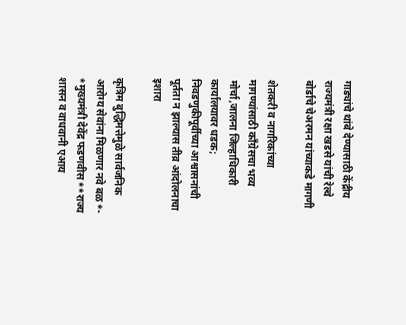गाड्यांचे थांबे देण्यासाठी केंद्रीय राज्यमंत्री रक्षा खडसे यांची रेल्वे बोर्डाचे चेअरमन यांच्याकडे मागणी

शेतकरी व नागरिकांच्या मागण्यांसाठी काँग्रेसचा भव्य मोर्चा,जालना जिल्हाधिकारी कार्यालयावर धडक; निवडणुकीपूर्वीच्या आश्वासनांची पूर्तता न झाल्यास तीव्र आंदोलनाचा इशारा

कृत्रिम बुद्धिमत्तेमुळे सार्वजनिक आरोग्य सेवांना मिळणार नवे बळ*- *मुख्यमंत्री देवेंद्र फडणवीस**राज्य शासन व वाधवानी एआय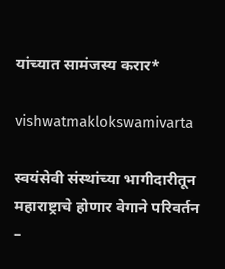यांच्यात सामंजस्य करार*

vishwatmaklokswamivarta

स्वयंसेवी संस्थांच्या भागीदारीतून महाराष्ट्राचे होणार वेगाने परिवर्तन –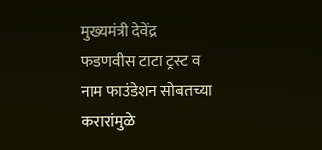मुख्यमंत्री देवेंद्र फडणवीस टाटा ट्रस्ट व नाम फाउंडेशन सोबतच्या करारांमुळे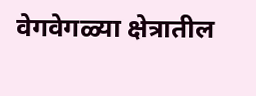वेगवेगळ्या क्षेत्रातील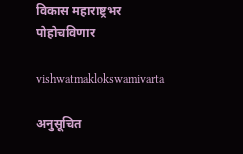विकास महाराष्ट्रभर पोहोचविणार

vishwatmaklokswamivarta

अनुसूचित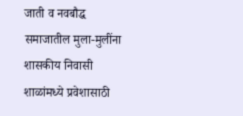जाती व नवबौद्ध समाजातील मुला-मुलींना शासकीय निवासी शाळांमध्ये प्रवेशासाठी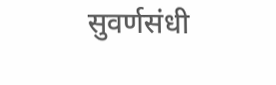सुवर्णसंधी